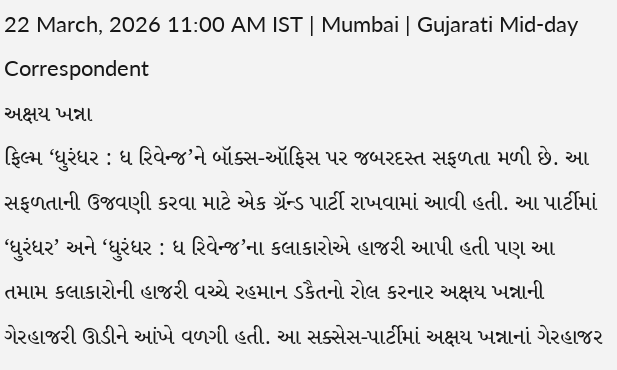22 March, 2026 11:00 AM IST | Mumbai | Gujarati Mid-day Correspondent
અક્ષય ખન્ના
ફિલ્મ ‘ધુરંધર : ધ રિવેન્જ’ને બૉક્સ-ઑફિસ પર જબરદસ્ત સફળતા મળી છે. આ સફળતાની ઉજવણી કરવા માટે એક ગ્રૅન્ડ પાર્ટી રાખવામાં આવી હતી. આ પાર્ટીમાં ‘ધુરંધર’ અને ‘ધુરંધર : ધ રિવેન્જ’ના કલાકારોએ હાજરી આપી હતી પણ આ તમામ કલાકારોની હાજરી વચ્ચે રહમાન ડકૈતનો રોલ કરનાર અક્ષય ખન્નાની ગેરહાજરી ઊડીને આંખે વળગી હતી. આ સક્સેસ-પાર્ટીમાં અક્ષય ખન્નાનાં ગેરહાજર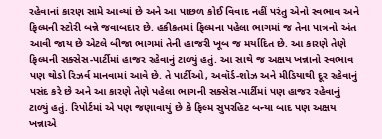રહેવાનાં કારણ સામે આવ્યાં છે અને આ પાછળ કોઈ વિવાદ નહીં પરંતુ એનો સ્વભાવ અને ફિલ્મની સ્ટોરી બન્ને જવાબદાર છે. હકીકતમાં ફિલ્મના પહેલા ભાગમાં જ તેના પાત્રનો અંત આવી જાય છે એટલે બીજા ભાગમાં તેની હાજરી ખૂબ જ મર્યાદિત છે. આ કારણે તેણે ફિલ્મની સક્સેસ-પાર્ટીમાં હાજર રહેવાનું ટાળ્યું હતું. આ સાથે જ અક્ષય ખન્નાનો સ્વભાવ પણ થોડો રિઝર્વ માનવામાં આવે છે. તે પાર્ટીઓ, અવૉર્ડ-શોઝ અને મીડિયાથી દૂર રહેવાનું પસંદ કરે છે અને આ કારણે તેણે પહેલા ભાગની સક્સેસ-પાર્ટીમાં પણ હાજર રહેવાનું ટાળ્યું હતું. રિપોર્ટમાં એ પણ જણાવાયું છે કે ફિલ્મ સુપરહિટ બન્યા બાદ પણ અક્ષય ખન્નાએ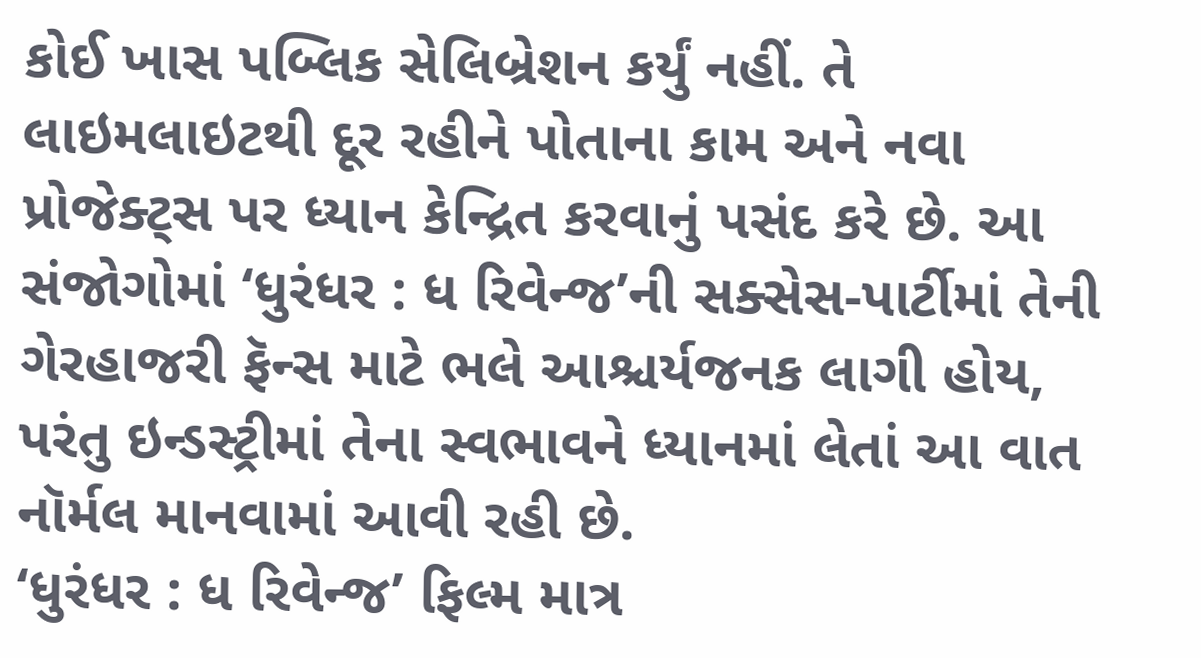કોઈ ખાસ પબ્લિક સેલિબ્રેશન કર્યું નહીં. તે લાઇમલાઇટથી દૂર રહીને પોતાના કામ અને નવા પ્રોજેક્ટ્સ પર ધ્યાન કેન્દ્રિત કરવાનું પસંદ કરે છે. આ સંજોગોમાં ‘ધુરંધર : ધ રિવેન્જ’ની સક્સેસ-પાર્ટીમાં તેની ગેરહાજરી ફૅન્સ માટે ભલે આશ્ચર્યજનક લાગી હોય, પરંતુ ઇન્ડસ્ટ્રીમાં તેના સ્વભાવને ધ્યાનમાં લેતાં આ વાત નૉર્મલ માનવામાં આવી રહી છે.
‘ધુરંધર : ધ રિવેન્જ’ ફિલ્મ માત્ર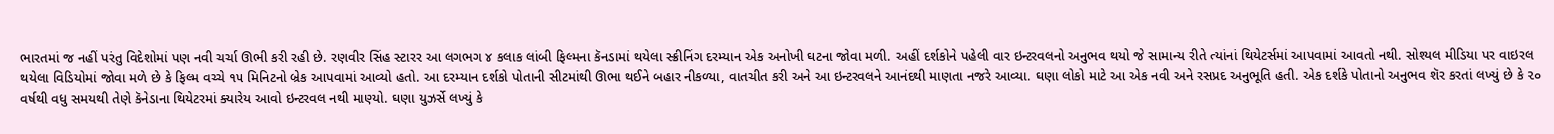ભારતમાં જ નહીં પરંતુ વિદેશોમાં પણ નવી ચર્ચા ઊભી કરી રહી છે. રણવીર સિંહ સ્ટારર આ લગભગ ૪ કલાક લાંબી ફિલ્મના કૅનડામાં થયેલા સ્ક્રીનિંગ દરમ્યાન એક અનોખી ઘટના જોવા મળી. અહીં દર્શકોને પહેલી વાર ઇન્ટરવલનો અનુભવ થયો જે સામાન્ય રીતે ત્યાંનાં થિયેટર્સમાં આપવામાં આવતો નથી. સોશ્યલ મીડિયા પર વાઇરલ થયેલા વિડિયોમાં જોવા મળે છે કે ફિલ્મ વચ્ચે ૧૫ મિનિટનો બ્રેક આપવામાં આવ્યો હતો. આ દરમ્યાન દર્શકો પોતાની સીટમાંથી ઊભા થઈને બહાર નીકળ્યા, વાતચીત કરી અને આ ઇન્ટરવલને આનંદથી માણતા નજરે આવ્યા. ઘણા લોકો માટે આ એક નવી અને રસપ્રદ અનુભૂતિ હતી. એક દર્શકે પોતાનો અનુભવ શૅર કરતાં લખ્યું છે કે ૨૦ વર્ષથી વધુ સમયથી તેણે કૅનેડાના થિયેટરમાં ક્યારેય આવો ઇન્ટરવલ નથી માણ્યો. ઘણા યુઝર્સે લખ્યું કે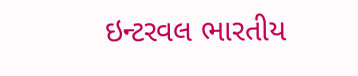ઇન્ટરવલ ભારતીય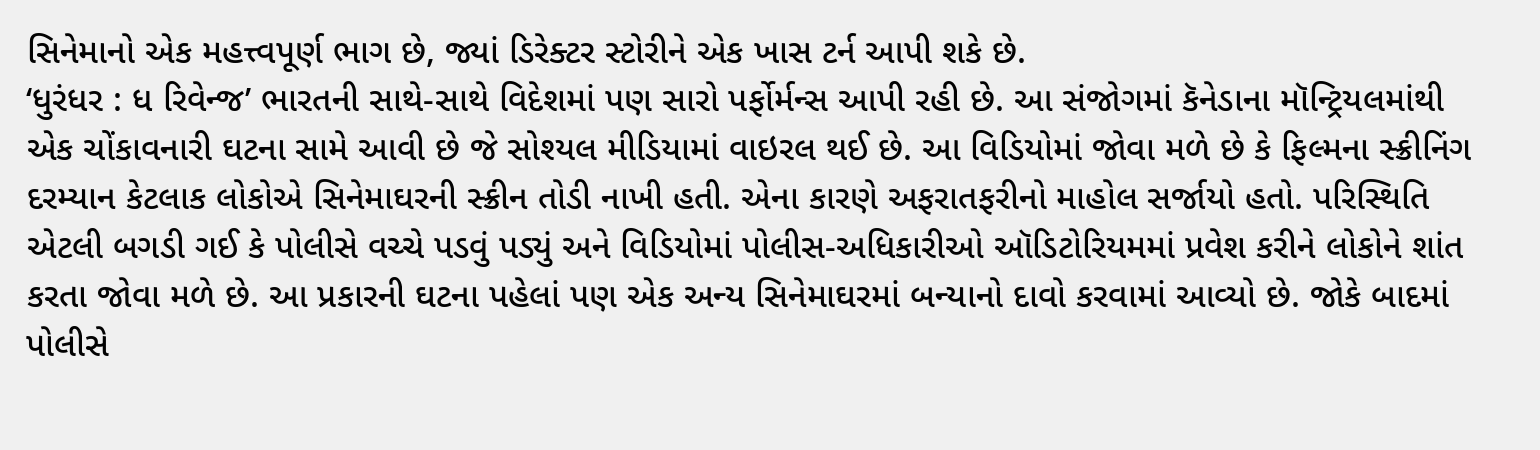સિનેમાનો એક મહત્ત્વપૂર્ણ ભાગ છે, જ્યાં ડિરેક્ટર સ્ટોરીને એક ખાસ ટર્ન આપી શકે છે.
‘ધુરંધર : ધ રિવેન્જ’ ભારતની સાથે-સાથે વિદેશમાં પણ સારો પર્ફોર્મન્સ આપી રહી છે. આ સંજોગમાં કૅનેડાના મૉન્ટ્રિયલમાંથી એક ચોંકાવનારી ઘટના સામે આવી છે જે સોશ્યલ મીડિયામાં વાઇરલ થઈ છે. આ વિડિયોમાં જોવા મળે છે કે ફિલ્મના સ્ક્રીનિંગ દરમ્યાન કેટલાક લોકોએ સિનેમાઘરની સ્ક્રીન તોડી નાખી હતી. એના કારણે અફરાતફરીનો માહોલ સર્જાયો હતો. પરિસ્થિતિ એટલી બગડી ગઈ કે પોલીસે વચ્ચે પડવું પડ્યું અને વિડિયોમાં પોલીસ-અધિકારીઓ ઑડિટોરિયમમાં પ્રવેશ કરીને લોકોને શાંત કરતા જોવા મળે છે. આ પ્રકારની ઘટના પહેલાં પણ એક અન્ય સિનેમાઘરમાં બન્યાનો દાવો કરવામાં આવ્યો છે. જોકે બાદમાં પોલીસે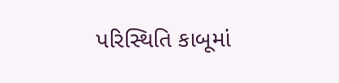પરિસ્થિતિ કાબૂમાં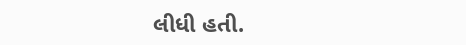લીધી હતી.